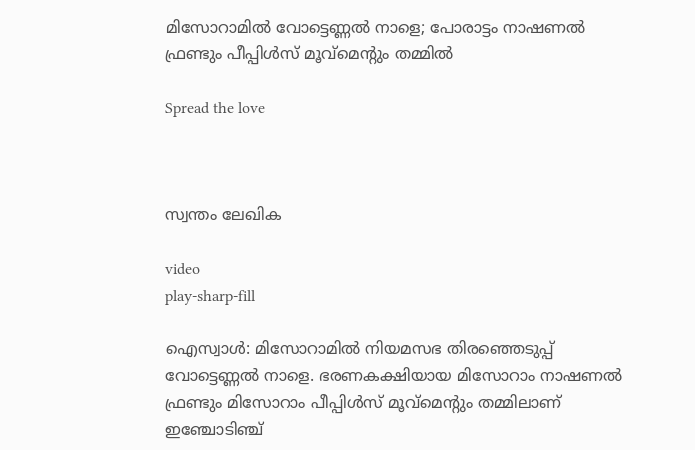മിസോറാമില്‍ വോട്ടെണ്ണല്‍ നാളെ; പോരാട്ടം നാഷണല്‍ ഫ്രണ്ടും പീപ്പിള്‍സ് മൂവ്മെന്റും തമ്മില്‍

Spread the love



സ്വന്തം ലേഖിക

video
play-sharp-fill

ഐസ്വാള്‍: മിസോറാമില്‍ നിയമസഭ തിരഞ്ഞെടുപ്പ് വോട്ടെണ്ണല്‍ നാളെ. ഭരണകക്ഷിയായ മിസോറാം നാഷണല്‍ ഫ്രണ്ടും മിസോറാം പീപ്പിള്‍സ് മൂവ്മെന്റും തമ്മിലാണ് ഇഞ്ചോടിഞ്ച്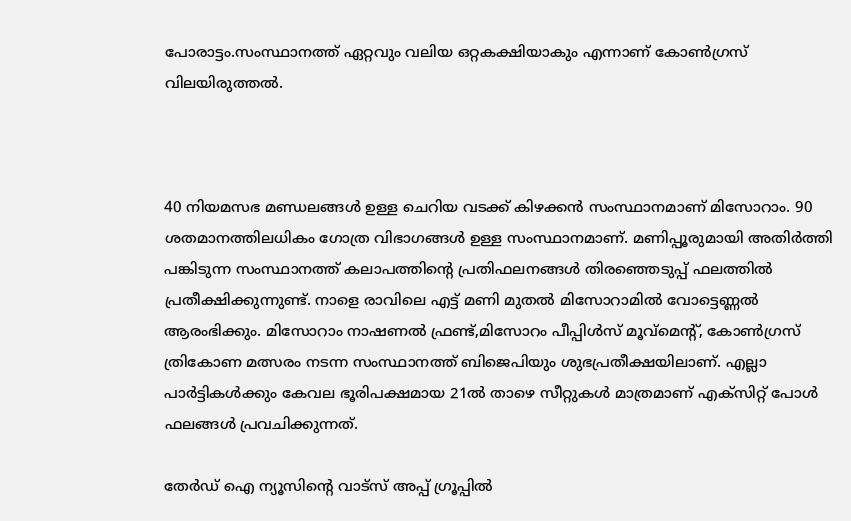പോരാട്ടം.സംസ്ഥാനത്ത് ഏറ്റവും വലിയ ഒറ്റകക്ഷിയാകും എന്നാണ് കോണ്‍ഗ്രസ് വിലയിരുത്തല്‍.



40 നിയമസഭ മണ്ഡലങ്ങള്‍ ഉള്ള ചെറിയ വടക്ക് കിഴക്കൻ സംസ്ഥാനമാണ് മിസോറാം. 90 ശതമാനത്തിലധികം ഗോത്ര വിഭാഗങ്ങള്‍ ഉള്ള സംസ്ഥാനമാണ്. മണിപ്പൂരുമായി അതിര്‍ത്തി പങ്കിടുന്ന സംസ്ഥാനത്ത് കലാപത്തിന്റെ പ്രതിഫലനങ്ങള്‍ തിരഞ്ഞെടുപ്പ് ഫലത്തില്‍ പ്രതീക്ഷിക്കുന്നുണ്ട്. നാളെ രാവിലെ എട്ട് മണി മുതല്‍ മിസോറാമില്‍ വോട്ടെണ്ണല്‍ ആരംഭിക്കും. മിസോറാം നാഷണല്‍ ഫ്രണ്ട്,മിസോറം പീപ്പിള്‍സ് മൂവ്മെന്റ്, കോണ്‍ഗ്രസ് ത്രികോണ മത്സരം നടന്ന സംസ്ഥാനത്ത് ബിജെപിയും ശുഭപ്രതീക്ഷയിലാണ്. എല്ലാ പാര്‍ട്ടികള്‍ക്കും കേവല ഭൂരിപക്ഷമായ 21ല്‍ താഴെ സീറ്റുകള്‍ മാത്രമാണ് എക്സിറ്റ് പോള്‍ ഫലങ്ങള്‍ പ്രവചിക്കുന്നത്.

തേർഡ് ഐ ന്യൂസിന്റെ വാട്സ് അപ്പ് ഗ്രൂപ്പിൽ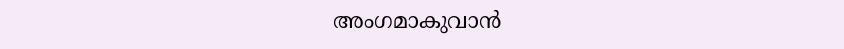അംഗമാകുവാൻ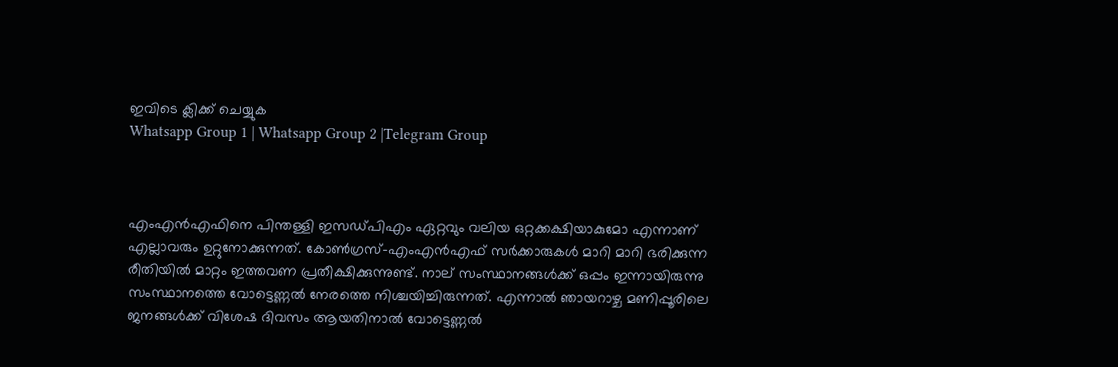ഇവിടെ ക്ലിക്ക് ചെയ്യുക
Whatsapp Group 1 | Whatsapp Group 2 |Telegram Group



എംഎൻഎഫിനെ പിന്തള്ളി ഇസഡ്പിഎം ഏറ്റവും വലിയ ഒറ്റക്കക്ഷിയാകുമോ എന്നാണ് എല്ലാവരും ഉറ്റുനോക്കുന്നത്. കോണ്‍ഗ്രസ്-എംഎൻഎഫ് സര്‍ക്കാരുകള്‍ മാറി മാറി ഭരിക്കുന്ന രീതിയില്‍ മാറ്റം ഇത്തവണ പ്രതീക്ഷിക്കുന്നുണ്ട്. നാല് സംസ്ഥാനങ്ങള്‍ക്ക് ഒപ്പം ഇന്നായിരുന്നു സംസ്ഥാനത്തെ വോട്ടെണ്ണല്‍ നേരത്തെ നിശ്ചയിച്ചിരുന്നത്. എന്നാല്‍ ഞായറാഴ്ച മണിപ്പൂരിലെ ജനങ്ങള്‍ക്ക് വിശേഷ ദിവസം ആയതിനാല്‍ വോട്ടെണ്ണല്‍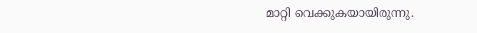മാറ്റി വെക്കുകയായിരുന്നു.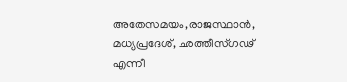അതേസമയം,രാജസ്ഥാന്‍, മധ്യപ്രദേശ്, ഛത്തീസ്ഗഢ് എന്നീ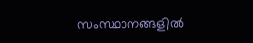സംസ്ഥാനങ്ങളില്‍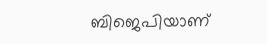ബിജെപിയാണ്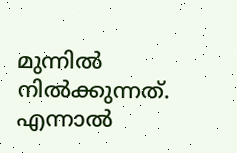മുന്നില്‍ നില്‍ക്കുന്നത്. എന്നാല്‍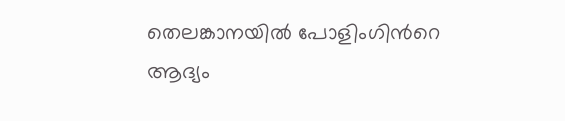തെലങ്കാനയില്‍ പോളിംഗിന്‍റെ ആദ്യം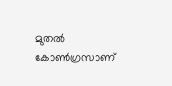മുതല്‍ കോണ്‍ഗ്രസാണ്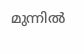മുന്നില്‍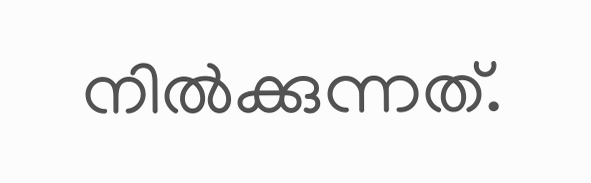നില്‍ക്കുന്നത്.